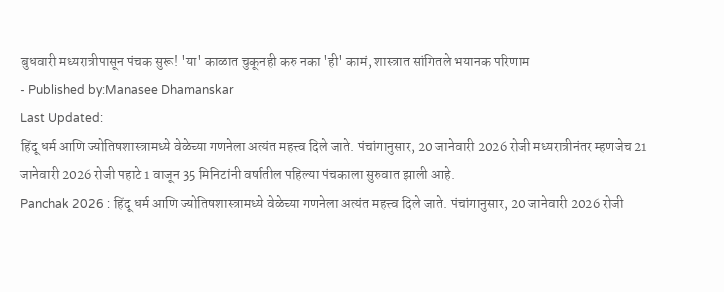बुधवारी मध्यरात्रीपासून पंचक सुरू! 'या' काळात चुकूनही करु नका 'ही' कामं, शास्त्रात सांगितले भयानक परिणाम
- Published by:Manasee Dhamanskar
Last Updated:
हिंदू धर्म आणि ज्योतिषशास्त्रामध्ये वेळेच्या गणनेला अत्यंत महत्त्व दिले जाते. पंचांगानुसार, 20 जानेवारी 2026 रोजी मध्यरात्रीनंतर म्हणजेच 21 जानेवारी 2026 रोजी पहाटे 1 वाजून 35 मिनिटांनी वर्षातील पहिल्या पंचकाला सुरुवात झाली आहे.
Panchak 2026 : हिंदू धर्म आणि ज्योतिषशास्त्रामध्ये वेळेच्या गणनेला अत्यंत महत्त्व दिले जाते. पंचांगानुसार, 20 जानेवारी 2026 रोजी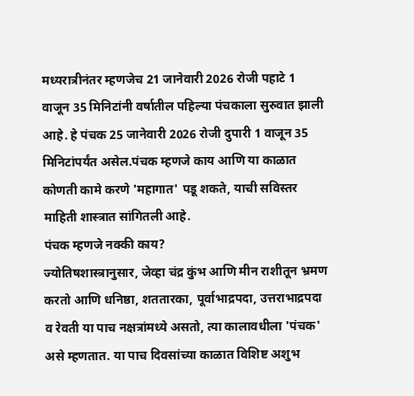मध्यरात्रीनंतर म्हणजेच 21 जानेवारी 2026 रोजी पहाटे 1 वाजून 35 मिनिटांनी वर्षातील पहिल्या पंचकाला सुरुवात झाली आहे. हे पंचक 25 जानेवारी 2026 रोजी दुपारी 1 वाजून 35 मिनिटांपर्यंत असेल.पंचक म्हणजे काय आणि या काळात कोणती कामे करणे 'महागात' पडू शकते, याची सविस्तर माहिती शास्त्रात सांगितली आहे.
पंचक म्हणजे नक्की काय?
ज्योतिषशास्त्रानुसार, जेव्हा चंद्र कुंभ आणि मीन राशीतून भ्रमण करतो आणि धनिष्ठा, शततारका, पूर्वाभाद्रपदा, उत्तराभाद्रपदा व रेवती या पाच नक्षत्रांमध्ये असतो, त्या कालावधीला 'पंचक' असे म्हणतात. या पाच दिवसांच्या काळात विशिष्ट अशुभ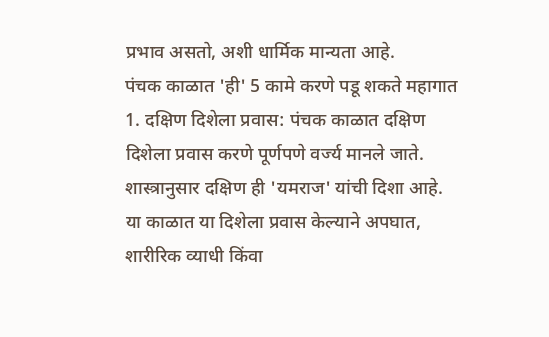प्रभाव असतो, अशी धार्मिक मान्यता आहे.
पंचक काळात 'ही' 5 कामे करणे पडू शकते महागात
1. दक्षिण दिशेला प्रवास: पंचक काळात दक्षिण दिशेला प्रवास करणे पूर्णपणे वर्ज्य मानले जाते. शास्त्रानुसार दक्षिण ही 'यमराज' यांची दिशा आहे. या काळात या दिशेला प्रवास केल्याने अपघात, शारीरिक व्याधी किंवा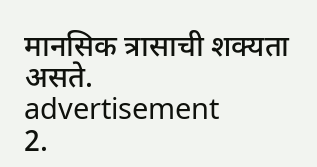मानसिक त्रासाची शक्यता असते.
advertisement
2.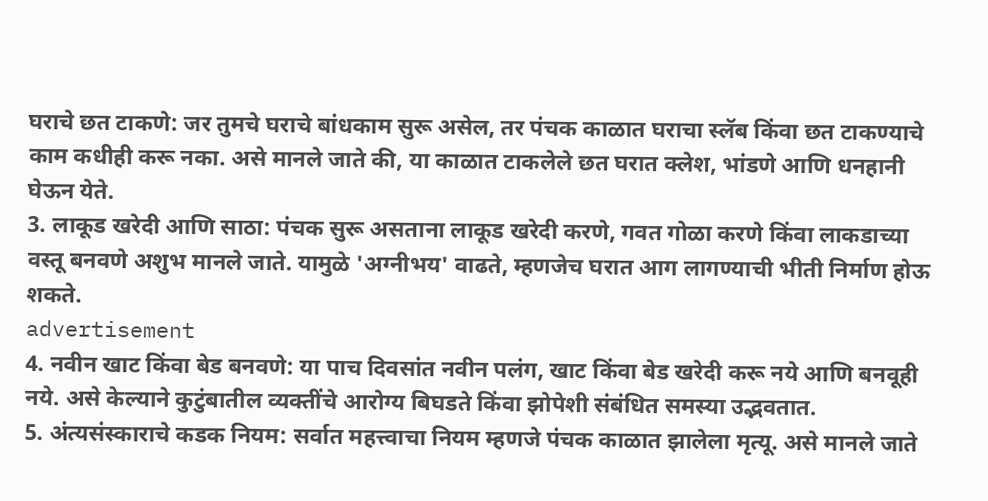घराचे छत टाकणे: जर तुमचे घराचे बांधकाम सुरू असेल, तर पंचक काळात घराचा स्लॅब किंवा छत टाकण्याचे काम कधीही करू नका. असे मानले जाते की, या काळात टाकलेले छत घरात क्लेश, भांडणे आणि धनहानी घेऊन येते.
3. लाकूड खरेदी आणि साठा: पंचक सुरू असताना लाकूड खरेदी करणे, गवत गोळा करणे किंवा लाकडाच्या वस्तू बनवणे अशुभ मानले जाते. यामुळे 'अग्नीभय' वाढते, म्हणजेच घरात आग लागण्याची भीती निर्माण होऊ शकते.
advertisement
4. नवीन खाट किंवा बेड बनवणे: या पाच दिवसांत नवीन पलंग, खाट किंवा बेड खरेदी करू नये आणि बनवूही नये. असे केल्याने कुटुंबातील व्यक्तींचे आरोग्य बिघडते किंवा झोपेशी संबंधित समस्या उद्भवतात.
5. अंत्यसंस्काराचे कडक नियम: सर्वात महत्त्वाचा नियम म्हणजे पंचक काळात झालेला मृत्यू. असे मानले जाते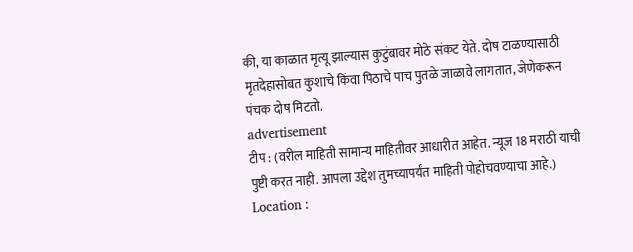की, या काळात मृत्यू झाल्यास कुटुंबावर मोठे संकट येते. दोष टाळण्यासाठी मृतदेहासोबत कुशाचे किंवा पिठाचे पाच पुतळे जाळावे लागतात, जेणेकरून पंचक दोष मिटतो.
advertisement
टीप : (वरील माहिती सामान्य माहितीवर आधारीत आहेत. न्यूज 18 मराठी याची पुष्टी करत नाही. आपला उद्देश तुमच्यापर्यंत माहिती पोहोचवण्याचा आहे.)
Location :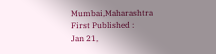Mumbai,Maharashtra
First Published :
Jan 21,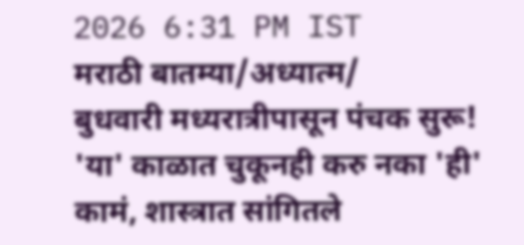2026 6:31 PM IST
मराठी बातम्या/अध्यात्म/
बुधवारी मध्यरात्रीपासून पंचक सुरू! 'या' काळात चुकूनही करु नका 'ही' कामं, शास्त्रात सांगितले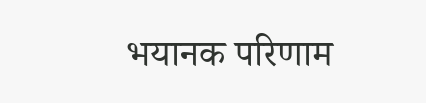भयानक परिणाम